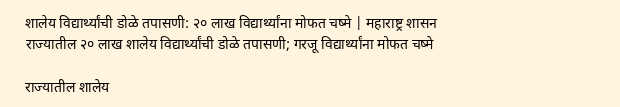शालेय विद्यार्थ्यांची डोळे तपासणी: २० लाख विद्यार्थ्यांना मोफत चष्मे | महाराष्ट्र शासन
राज्यातील २० लाख शालेय विद्यार्थ्यांची डोळे तपासणी; गरजू विद्यार्थ्यांना मोफत चष्मे

राज्यातील शालेय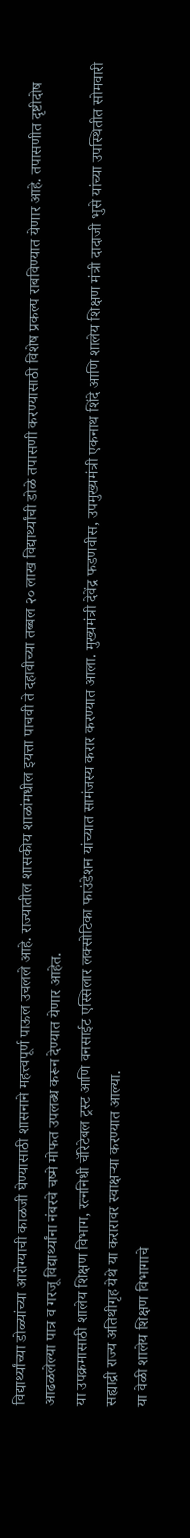विद्यार्थ्यांच्या डोळ्यांच्या आरोग्याची काळजी घेण्यासाठी शासनाने महत्त्वपूर्ण पाऊल उचलले आहे. राज्यातील शासकीय शाळांमधील इयत्ता पाचवी ते दहावीच्या तब्बल २० लाख विद्यार्थ्यांची डोळे तपासणी करण्यासाठी विशेष प्रकल्प राबविण्यात येणार आहे. तपासणीत दृष्टीदोष आढळलेल्या पात्र व गरजू विद्यार्थ्यांना नंबरचे चष्मे मोफत उपलब्ध करून देण्यात येणार आहेत.
या उपक्रमासाठी शालेय शिक्षण विभाग, रत्ननिधी चॅरिटेबल ट्रस्ट आणि वनसाईट एस्सिलार लक्सोटिका फाउंडेशन यांच्यात सामंजस्य करार करण्यात आला. मुख्यमंत्री देवेंद्र फडणवीस, उपमुख्यमंत्री एकनाथ शिंदे आणि शालेय शिक्षण मंत्री दादाजी भुसे यांच्या उपस्थितीत सोमवारी सह्याद्री राज्य अतिथीगृह येथे या करारावर स्वाक्षऱ्या करण्यात आल्या.
या वेळी शालेय शिक्षण विभागाचे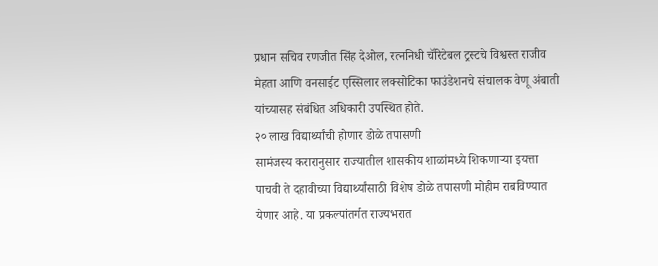प्रधान सचिव रणजीत सिंह देओल, रत्ननिधी चॅरिटेबल ट्रस्टचे विश्वस्त राजीव मेहता आणि वनसाईट एस्सिलार लक्सोटिका फाउंडेशनचे संचालक वेणू अंबाती यांच्यासह संबंधित अधिकारी उपस्थित होते.
२० लाख विद्यार्थ्यांची होणार डोळे तपासणी
सामंजस्य करारानुसार राज्यातील शासकीय शाळांमध्ये शिकणाऱ्या इयत्ता पाचवी ते दहावीच्या विद्यार्थ्यांसाठी विशेष डोळे तपासणी मोहीम राबविण्यात येणार आहे. या प्रकल्पांतर्गत राज्यभरात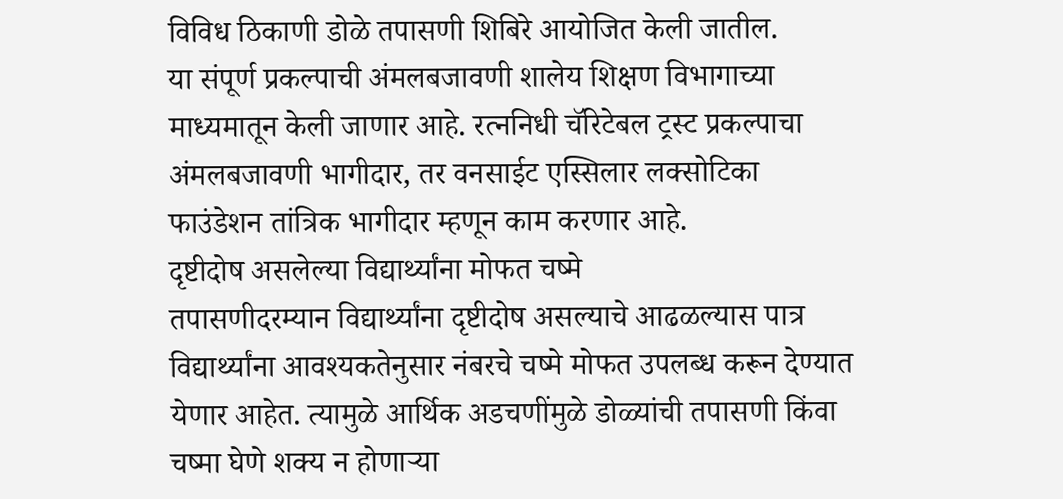विविध ठिकाणी डोळे तपासणी शिबिरे आयोजित केली जातील.
या संपूर्ण प्रकल्पाची अंमलबजावणी शालेय शिक्षण विभागाच्या माध्यमातून केली जाणार आहे. रत्ननिधी चॅरिटेबल ट्रस्ट प्रकल्पाचा अंमलबजावणी भागीदार, तर वनसाईट एस्सिलार लक्सोटिका फाउंडेशन तांत्रिक भागीदार म्हणून काम करणार आहे.
दृष्टीदोष असलेल्या विद्यार्थ्यांना मोफत चष्मे
तपासणीदरम्यान विद्यार्थ्यांना दृष्टीदोष असल्याचे आढळल्यास पात्र विद्यार्थ्यांना आवश्यकतेनुसार नंबरचे चष्मे मोफत उपलब्ध करून देण्यात येणार आहेत. त्यामुळे आर्थिक अडचणींमुळे डोळ्यांची तपासणी किंवा चष्मा घेणे शक्य न होणाऱ्या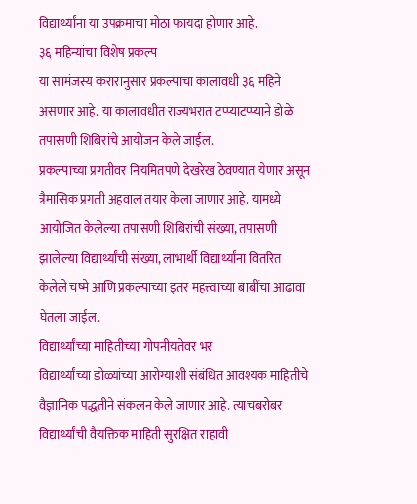विद्यार्थ्यांना या उपक्रमाचा मोठा फायदा होणार आहे.
३६ महिन्यांचा विशेष प्रकल्प
या सामंजस्य करारानुसार प्रकल्पाचा कालावधी ३६ महिने असणार आहे. या कालावधीत राज्यभरात टप्प्याटप्प्याने डोळे तपासणी शिबिरांचे आयोजन केले जाईल.
प्रकल्पाच्या प्रगतीवर नियमितपणे देखरेख ठेवण्यात येणार असून त्रैमासिक प्रगती अहवाल तयार केला जाणार आहे. यामध्ये आयोजित केलेल्या तपासणी शिबिरांची संख्या, तपासणी झालेल्या विद्यार्थ्यांची संख्या, लाभार्थी विद्यार्थ्यांना वितरित केलेले चष्मे आणि प्रकल्पाच्या इतर महत्त्वाच्या बाबींचा आढावा घेतला जाईल.
विद्यार्थ्यांच्या माहितीच्या गोपनीयतेवर भर
विद्यार्थ्यांच्या डोळ्यांच्या आरोग्याशी संबंधित आवश्यक माहितीचे वैज्ञानिक पद्धतीने संकलन केले जाणार आहे. त्याचबरोबर विद्यार्थ्यांची वैयक्तिक माहिती सुरक्षित राहावी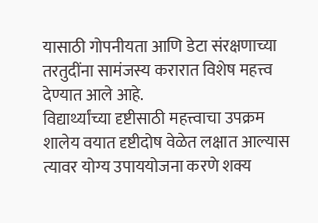यासाठी गोपनीयता आणि डेटा संरक्षणाच्या तरतुदींना सामंजस्य करारात विशेष महत्त्व देण्यात आले आहे.
विद्यार्थ्यांच्या दृष्टीसाठी महत्त्वाचा उपक्रम
शालेय वयात दृष्टीदोष वेळेत लक्षात आल्यास त्यावर योग्य उपाययोजना करणे शक्य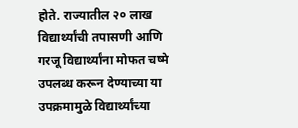होते. राज्यातील २० लाख विद्यार्थ्यांची तपासणी आणि गरजू विद्यार्थ्यांना मोफत चष्मे उपलब्ध करून देण्याच्या या उपक्रमामुळे विद्यार्थ्यांच्या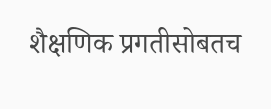शैक्षणिक प्रगतीसोबतच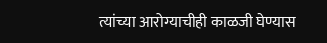त्यांच्या आरोग्याचीही काळजी घेण्यास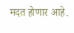मदत होणार आहे.